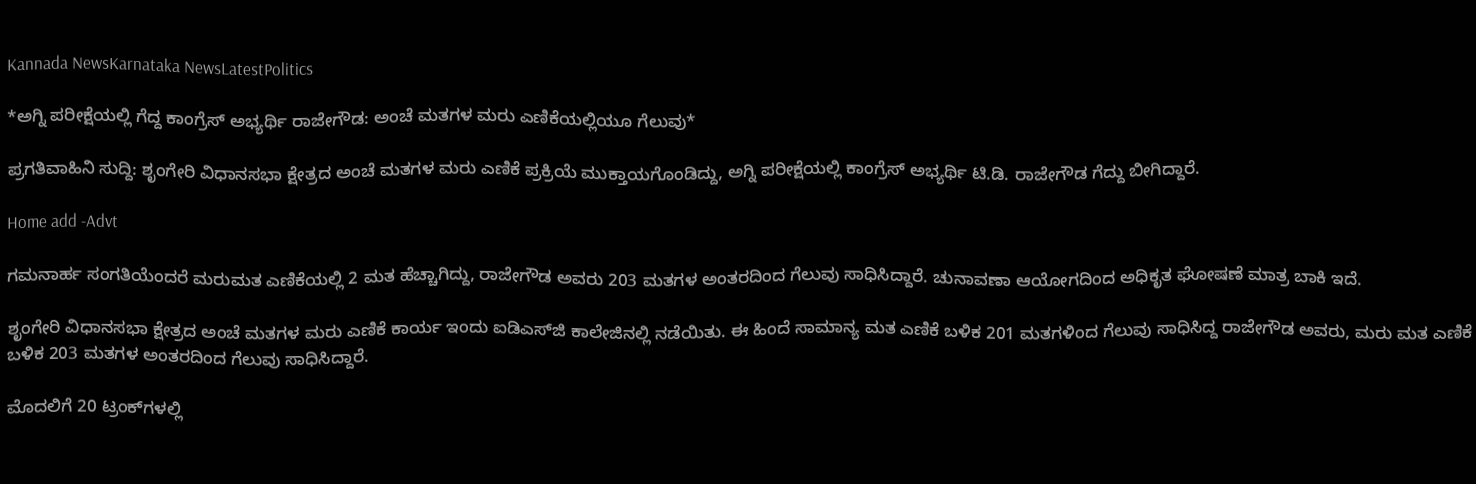Kannada NewsKarnataka NewsLatestPolitics

*ಅಗ್ನಿ ಪರೀಕ್ಷೆಯಲ್ಲಿ ಗೆದ್ದ ಕಾಂಗ್ರೆಸ್ ಅಭ್ಯರ್ಥಿ ರಾಜೇಗೌಡ: ಅಂಚೆ ಮತಗಳ ಮರು ಎಣಿಕೆಯಲ್ಲಿಯೂ ಗೆಲುವು*

ಪ್ರಗತಿವಾಹಿನಿ ಸುದ್ದಿ: ಶೃಂಗೇರಿ ವಿಧಾನಸಭಾ ಕ್ಷೇತ್ರದ ಅಂಚೆ ಮತಗಳ ಮರು ಎಣಿಕೆ ಪ್ರಕ್ರಿಯೆ ಮುಕ್ತಾಯಗೊಂಡಿದ್ದು, ಅಗ್ನಿ ಪರೀಕ್ಷೆಯಲ್ಲಿ ಕಾಂಗ್ರೆಸ್ ಅಭ್ಯರ್ಥಿ ಟಿ.ಡಿ. ರಾಜೇಗೌಡ ಗೆದ್ದು ಬೀಗಿದ್ದಾರೆ.

Home add -Advt

ಗಮನಾರ್ಹ ಸಂಗತಿಯೆಂದರೆ ಮರುಮತ ಎಣಿಕೆಯಲ್ಲಿ 2 ಮತ ಹೆಚ್ಚಾಗಿದ್ದು, ರಾಜೇಗೌಡ ಅವರು 203 ಮತಗಳ ಅಂತರದಿಂದ ಗೆಲುವು ಸಾಧಿಸಿದ್ದಾರೆ. ಚುನಾವಣಾ ಆಯೋಗದಿಂದ ಅಧಿಕೃತ ಘೋಷಣೆ ಮಾತ್ರ ಬಾಕಿ ಇದೆ.

ಶೃಂಗೇರಿ ವಿಧಾನಸಭಾ ಕ್ಷೇತ್ರದ ಅಂಚೆ ಮತಗಳ ಮರು ಎಣಿಕೆ ಕಾರ್ಯ ಇಂದು ಐಡಿಎಸ್‌ಜಿ ಕಾಲೇಜಿನಲ್ಲಿ ನಡೆಯಿತು. ಈ ಹಿಂದೆ ಸಾಮಾನ್ಯ ಮತ ಎಣಿಕೆ ಬಳಿಕ 201 ಮತಗಳಿಂದ ಗೆಲುವು ಸಾಧಿಸಿದ್ದ ರಾಜೇಗೌಡ ಅವರು, ಮರು ಮತ ಎಣಿಕೆ ಬಳಿಕ 203 ಮತಗಳ ಅಂತರದಿಂದ ಗೆಲುವು ಸಾಧಿಸಿದ್ದಾರೆ.

ಮೊದಲಿಗೆ 20 ಟ್ರಂಕ್‌ಗಳಲ್ಲಿ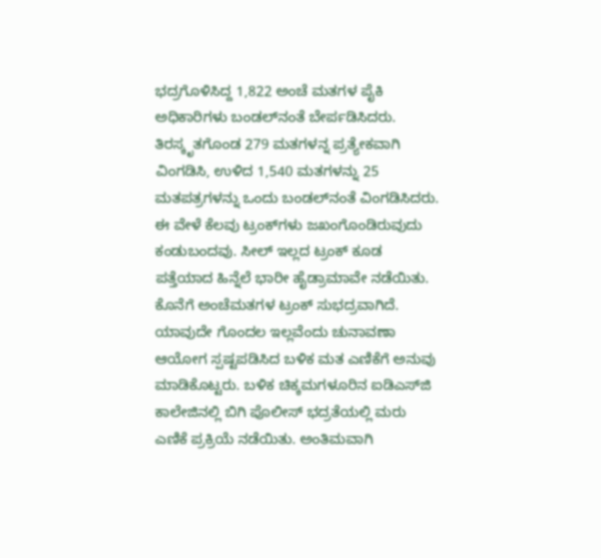ಭದ್ರಗೊಳಿಸಿದ್ದ 1,822 ಅಂಚೆ ಮತಗಳ ಪೈಕಿ ಅಧಿಕಾರಿಗಳು ಬಂಡಲ್‌ನಂತೆ ಬೇರ್ಪಡಿಸಿದರು. ತಿರಸ್ಕೃತಗೊಂಡ 279 ಮತಗಳನ್ನ ಪ್ರತ್ಯೇಕವಾಗಿ ವಿಂಗಡಿಸಿ, ಉಳಿದ 1,540 ಮತಗಳನ್ನು 25 ಮತಪತ್ರಗಳನ್ನು ಒಂದು ಬಂಡಲ್‌ನಂತೆ ವಿಂಗಡಿಸಿದರು. ಈ ವೇಳೆ ಕೆಲವು ಟ್ರಂಕ್‌ಗಳು ಜಖಂಗೊಂಡಿರುವುದು ಕಂಡುಬಂದವು. ಸೀಲ್‌ ಇಲ್ಲದ ಟ್ರಂಕ್‌ ಕೂಡ ಪತ್ತೆಯಾದ ಹಿನ್ನೆಲೆ ಭಾರೀ ಹೈಡ್ರಾಮಾವೇ ನಡೆಯಿತು. ಕೊನೆಗೆ ಅಂಚೆಮತಗಳ ಟ್ರಂಕ್‌ ಸುಭದ್ರವಾಗಿದೆ. ಯಾವುದೇ ಗೊಂದಲ ಇಲ್ಲವೆಂದು ಚುನಾವಣಾ ಆಯೋಗ ಸ್ಪಷ್ಟಪಡಿಸಿದ ಬಳಿಕ ಮತ ಎಣಿಕೆಗೆ ಅನುವು ಮಾಡಿಕೊಟ್ಟರು. ಬಳಿಕ ಚಿಕ್ಕಮಗಳೂರಿನ ಐಡಿಎಸ್‌ಜಿ ಕಾಲೇಜಿನಲ್ಲಿ ಬಿಗಿ ಪೊಲೀಸ್ ಭದ್ರತೆಯಲ್ಲಿ ಮರು ಎಣಿಕೆ ಪ್ರಕ್ರಿಯೆ ನಡೆಯಿತು. ಅಂತಿಮವಾಗಿ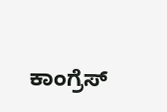ಕಾಂಗ್ರೆಸ್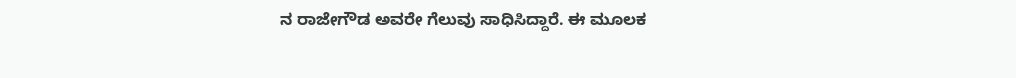ನ ರಾಜೇಗೌಡ ಅವರೇ ಗೆಲುವು ಸಾಧಿಸಿದ್ದಾರೆ. ಈ ಮೂಲಕ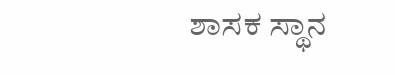ಶಾಸಕ ಸ್ಥಾನ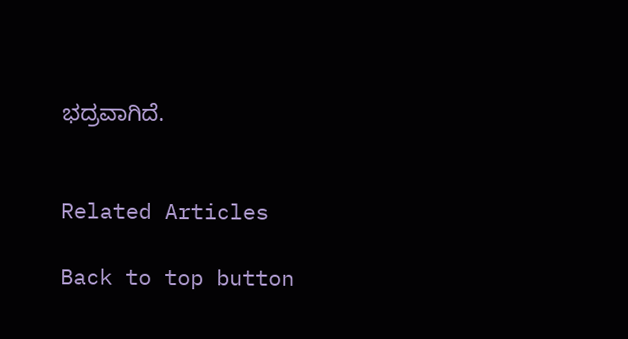ಭದ್ರವಾಗಿದೆ.


Related Articles

Back to top button